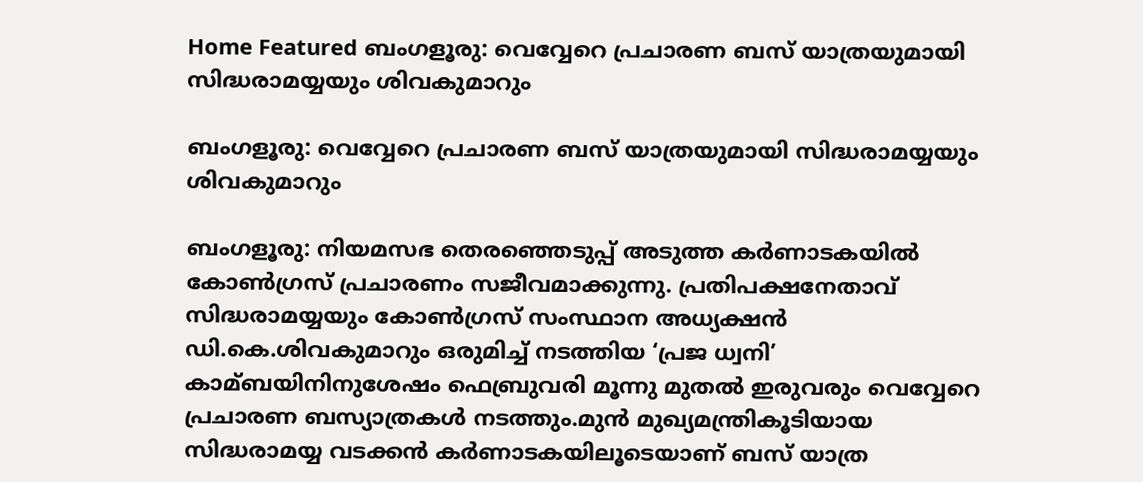Home Featured ബംഗളൂരു: വെവ്വേറെ പ്രചാരണ ബസ് യാത്രയുമായി സിദ്ധരാമയ്യയും ശിവകുമാറും

ബംഗളൂരു: വെവ്വേറെ പ്രചാരണ ബസ് യാത്രയുമായി സിദ്ധരാമയ്യയും ശിവകുമാറും

ബംഗളൂരു: നിയമസഭ തെരഞ്ഞെടുപ്പ് അടുത്ത കര്‍ണാടകയില്‍ കോണ്‍ഗ്രസ് പ്രചാരണം സജീവമാക്കുന്നു. പ്രതിപക്ഷനേതാവ് സിദ്ധരാമയ്യയും കോണ്‍ഗ്രസ് സംസ്ഥാന അധ്യക്ഷന്‍ ഡി.കെ.ശിവകുമാറും ഒരുമിച്ച്‌ നടത്തിയ ‘പ്രജ ധ്വനി’ കാമ്ബയിനിനുശേഷം ഫെബ്രുവരി മൂന്നു മുതല്‍ ഇരുവരും വെവ്വേറെ പ്രചാരണ ബസ്യാത്രകള്‍ നടത്തും.മുന്‍ മുഖ്യമന്ത്രികൂടിയായ സിദ്ധരാമയ്യ വടക്കന്‍ കര്‍ണാടകയിലൂടെയാണ് ബസ് യാത്ര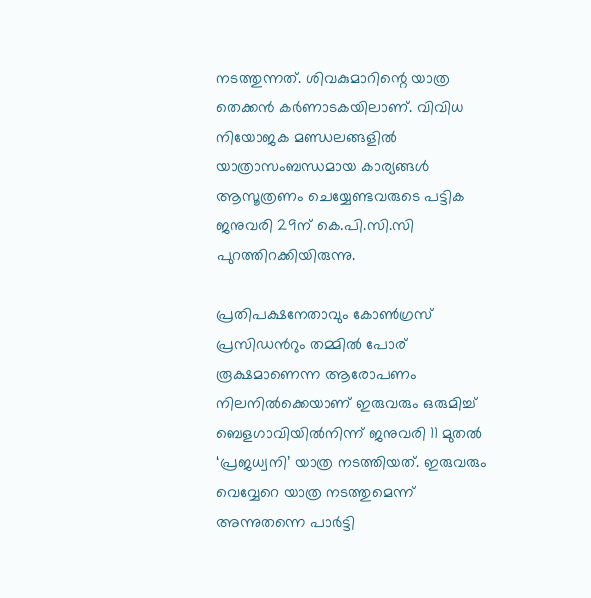നടത്തുന്നത്. ശിവകുമാറിന്റെ യാത്ര തെക്കന്‍ കര്‍ണാടകയിലാണ്. വിവിധ നിയോജക മണ്ഡലങ്ങളില്‍ യാത്രാസംബന്ധമായ കാര്യങ്ങള്‍ ആസൂത്രണം ചെയ്യേണ്ടവരുടെ പട്ടിക ജനുവരി 29ന് കെ.പി.സി.സി പുറത്തിറക്കിയിരുന്നു.

പ്രതിപക്ഷനേതാവും കോണ്‍ഗ്രസ് പ്രസിഡന്‍റും തമ്മില്‍ പോര് രൂക്ഷമാണെന്ന ആരോപണം നിലനില്‍ക്കെയാണ് ഇരുവരും ഒരുമിച്ച്‌ ബെളഗാവിയില്‍നിന്ന് ജനുവരി 11 മുതല്‍ ‘പ്രജധ്വനി’ യാത്ര നടത്തിയത്. ഇരുവരും വെവ്വേറെ യാത്ര നടത്തുമെന്ന് അന്നുതന്നെ പാര്‍ട്ടി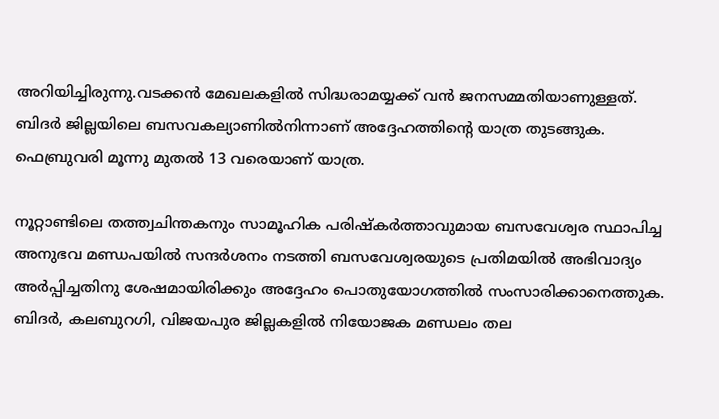അറിയിച്ചിരുന്നു.വടക്കന്‍ മേഖലകളില്‍ സിദ്ധരാമയ്യക്ക് വന്‍ ജനസമ്മതിയാണുള്ളത്. ബിദര്‍ ജില്ലയിലെ ബസവകല്യാണില്‍നിന്നാണ് അദ്ദേഹത്തിന്‍റെ യാത്ര തുടങ്ങുക. ഫെബ്രുവരി മൂന്നു മുതല്‍ 13 വരെയാണ് യാത്ര.

നൂറ്റാണ്ടിലെ തത്ത്വചിന്തകനും സാമൂഹിക പരിഷ്കര്‍ത്താവുമായ ബസവേശ്വര സ്ഥാപിച്ച അനുഭവ മണ്ഡപയില്‍ സന്ദര്‍ശനം നടത്തി ബസവേശ്വരയുടെ പ്രതിമയില്‍ അഭിവാദ്യം അര്‍പ്പിച്ചതിനു ശേഷമായിരിക്കും അദ്ദേഹം പൊതുയോഗത്തില്‍ സംസാരിക്കാനെത്തുക. ബിദര്‍, കലബുറഗി, വിജയപുര ജില്ലകളില്‍ നിയോജക മണ്ഡലം തല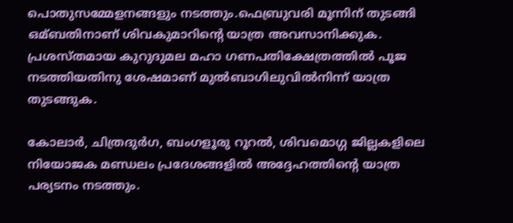പൊതുസമ്മേളനങ്ങളും നടത്തും.ഫെബ്രുവരി മൂന്നിന് തുടങ്ങി ഒമ്ബതിനാണ് ശിവകുമാറിന്‍റെ യാത്ര അവസാനിക്കുക. പ്രശസ്തമായ കുറുദുമല മഹാ ഗണപതിക്ഷേത്രത്തില്‍ പൂജ നടത്തിയതിനു ശേഷമാണ് മുല്‍ബാഗിലുവില്‍നിന്ന് യാത്ര തുടങ്ങുക.

കോലാര്‍, ചിത്രദുര്‍ഗ, ബംഗളൂരു റൂറല്‍, ശിവമൊഗ്ഗ ജില്ലകളിലെ നിയോജക മണ്ഡലം പ്രദേശങ്ങളില്‍ അദ്ദേഹത്തിന്‍റെ യാത്ര പര്യടനം നടത്തും.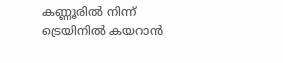കണ്ണൂരില്‍ നിന്ന് ട്രെയിനില്‍ കയറാന്‍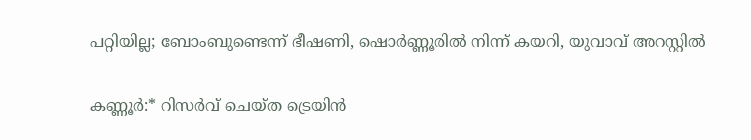പറ്റിയില്ല; ബോംബുണ്ടെന്ന് ഭീഷണി, ഷൊര്‍ണ്ണൂരില്‍ നിന്ന് കയറി, യുവാവ് അറസ്റ്റില്‍

കണ്ണൂര്‍:* റിസര്‍വ് ചെയ്ത ട്രെയിന്‍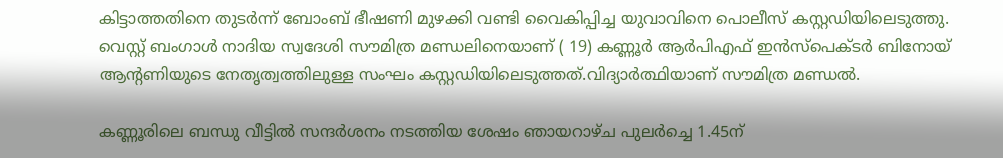കിട്ടാത്തതിനെ തുടര്‍ന്ന് ബോംബ് ഭീഷണി മുഴക്കി വണ്ടി വൈകിപ്പിച്ച യുവാവിനെ പൊലീസ് കസ്റ്റഡിയിലെടുത്തു. വെസ്റ്റ് ബംഗാള്‍ നാദിയ സ്വദേശി സൗമിത്ര മണ്ഡലിനെയാണ് ( 19) കണ്ണൂര്‍ ആര്‍പിഎഫ് ഇന്‍സ്‌പെക്ടര്‍ ബിനോയ് ആന്റണിയുടെ നേതൃത്വത്തിലുള്ള സംഘം കസ്റ്റഡിയിലെടുത്തത്.വിദ്യാര്‍ത്ഥിയാണ് സൗമിത്ര മണ്ഡല്‍.

കണ്ണൂരിലെ ബന്ധു വീട്ടില്‍ സന്ദര്‍ശനം നടത്തിയ ശേഷം ഞായറാഴ്ച പുലര്‍ച്ചെ 1.45ന്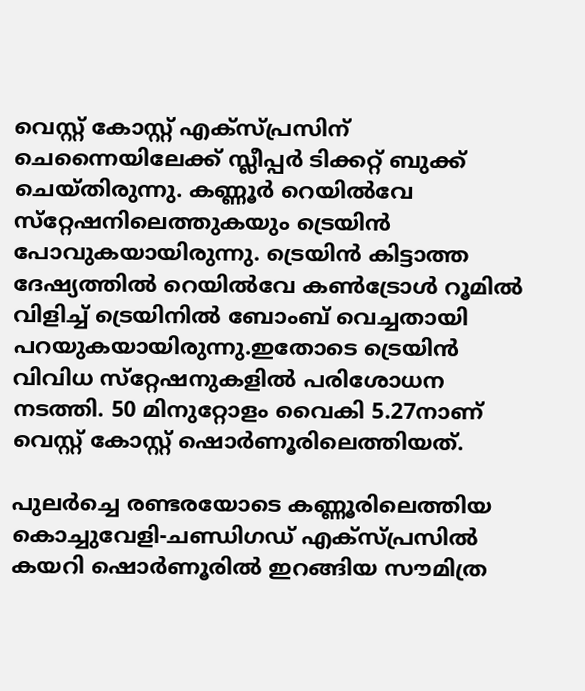വെസ്റ്റ് കോസ്റ്റ് എക്‌സ്പ്രസിന് ചെന്നൈയിലേക്ക് സ്ലീപ്പര്‍ ടിക്കറ്റ് ബുക്ക് ചെയ്തിരുന്നു. കണ്ണൂര്‍ റെയില്‍വേ സ്‌റ്റേഷനിലെത്തുകയും ട്രെയിന്‍ പോവുകയായിരുന്നു. ട്രെയിന്‍ കിട്ടാത്ത ദേഷ്യത്തില്‍ റെയില്‍വേ കണ്‍ട്രോള്‍ റൂമില്‍ വിളിച്ച്‌ ട്രെയിനില്‍ ബോംബ് വെച്ചതായി പറയുകയായിരുന്നു.ഇതോടെ ട്രെയിന്‍ വിവിധ സ്‌റ്റേഷനുകളില്‍ പരിശോധന നടത്തി. 50 മിനുറ്റോളം വൈകി 5.27നാണ് വെസ്റ്റ് കോസ്റ്റ് ഷൊര്‍ണൂരിലെത്തിയത്.

പുലര്‍ച്ചെ രണ്ടരയോടെ കണ്ണൂരിലെത്തിയ കൊച്ചുവേളി-ചണ്ഡിഗഡ് എക്‌സ്പ്രസില്‍ കയറി ഷൊര്‍ണൂരില്‍ ഇറങ്ങിയ സൗമിത്ര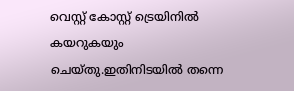വെസ്റ്റ് കോസ്റ്റ് ട്രെയിനില്‍ കയറുകയും ചെയ്തു.ഇതിനിടയില്‍ തന്നെ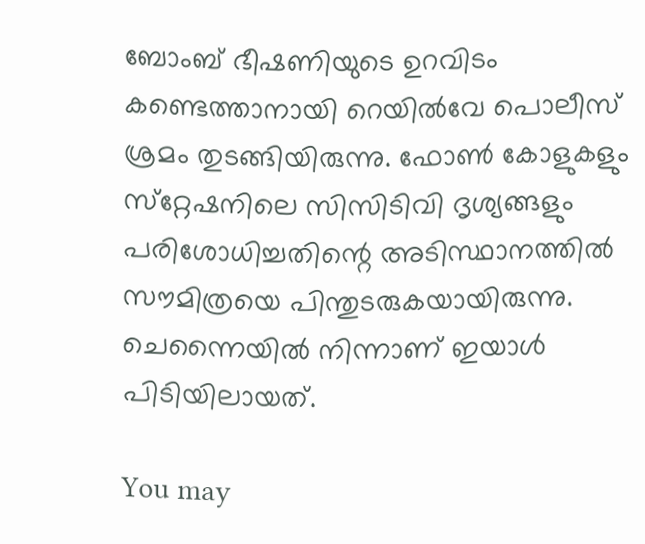ബോംബ് ഭീഷണിയുടെ ഉറവിടം കണ്ടെത്താനായി റെയില്‍വേ പൊലീസ് ശ്രമം തുടങ്ങിയിരുന്നു. ഫോണ്‍ കോളുകളും സ്‌റ്റേഷനിലെ സിസിടിവി ദൃശ്യങ്ങളും പരിശോധിച്ചതിന്റെ അടിസ്ഥാനത്തില്‍ സൗമിത്രയെ പിന്തുടരുകയായിരുന്നു. ചെന്നൈയില്‍ നിന്നാണ് ഇയാള്‍ പിടിയിലായത്.

You may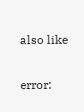also like

error: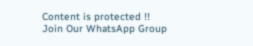Content is protected !!
Join Our WhatsApp Group